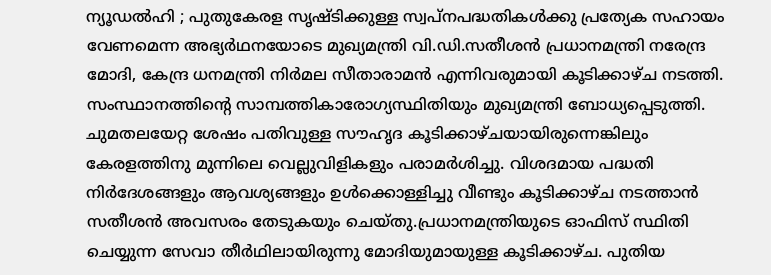ന്യൂഡൽഹി ; പുതുകേരള സൃഷ്ടിക്കുള്ള സ്വപ്നപദ്ധതികൾക്കു പ്രത്യേക സഹായം വേണമെന്ന അഭ്യർഥനയോടെ മുഖ്യമന്ത്രി വി.ഡി.സതീശൻ പ്രധാനമന്ത്രി നരേന്ദ്ര മോദി, കേന്ദ്ര ധനമന്ത്രി നിർമല സീതാരാമൻ എന്നിവരുമായി കൂടിക്കാഴ്ച നടത്തി.
സംസ്ഥാനത്തിന്റെ സാമ്പത്തികാരോഗ്യസ്ഥിതിയും മുഖ്യമന്ത്രി ബോധ്യപ്പെടുത്തി. ചുമതലയേറ്റ ശേഷം പതിവുള്ള സൗഹൃദ കൂടിക്കാഴ്ചയായിരുന്നെങ്കിലും കേരളത്തിനു മുന്നിലെ വെല്ലുവിളികളും പരാമർശിച്ചു. വിശദമായ പദ്ധതി നിർദേശങ്ങളും ആവശ്യങ്ങളും ഉൾക്കൊള്ളിച്ചു വീണ്ടും കൂടിക്കാഴ്ച നടത്താൻ സതീശൻ അവസരം തേടുകയും ചെയ്തു.പ്രധാനമന്ത്രിയുടെ ഓഫിസ് സ്ഥിതി ചെയ്യുന്ന സേവാ തീർഥിലായിരുന്നു മോദിയുമായുള്ള കൂടിക്കാഴ്ച. പുതിയ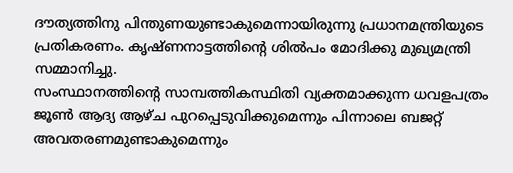ദൗത്യത്തിനു പിന്തുണയുണ്ടാകുമെന്നായിരുന്നു പ്രധാനമന്ത്രിയുടെ പ്രതികരണം. കൃഷ്ണനാട്ടത്തിന്റെ ശിൽപം മോദിക്കു മുഖ്യമന്ത്രി സമ്മാനിച്ചു.
സംസ്ഥാനത്തിന്റെ സാമ്പത്തികസ്ഥിതി വ്യക്തമാക്കുന്ന ധവളപത്രം ജൂൺ ആദ്യ ആഴ്ച പുറപ്പെടുവിക്കുമെന്നും പിന്നാലെ ബജറ്റ് അവതരണമുണ്ടാകുമെന്നും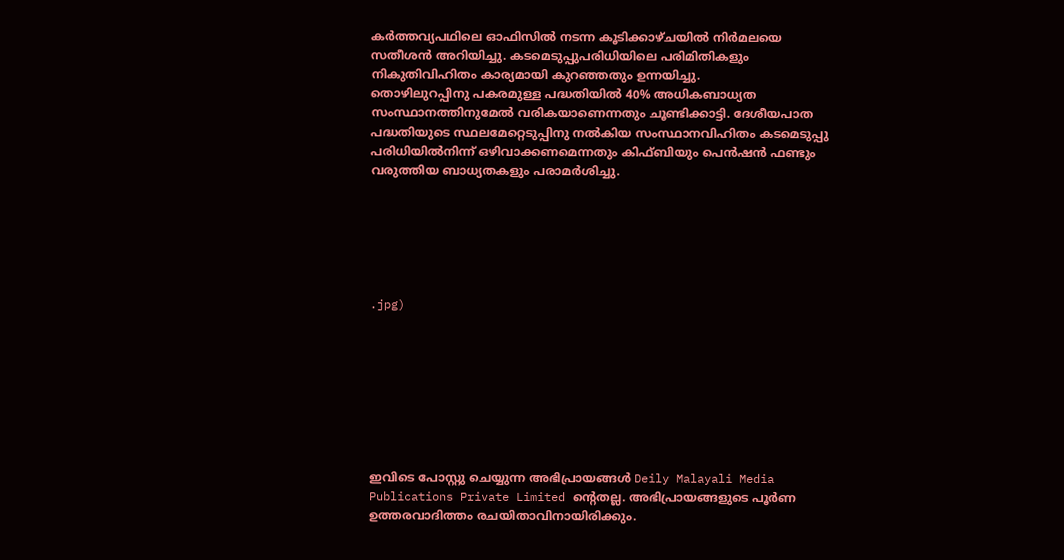കർത്തവ്യപഥിലെ ഓഫിസിൽ നടന്ന കൂടിക്കാഴ്ചയിൽ നിർമലയെ സതീശൻ അറിയിച്ചു. കടമെടുപ്പുപരിധിയിലെ പരിമിതികളും നികുതിവിഹിതം കാര്യമായി കുറഞ്ഞതും ഉന്നയിച്ചു.
തൊഴിലുറപ്പിനു പകരമുള്ള പദ്ധതിയിൽ 40% അധികബാധ്യത സംസ്ഥാനത്തിനുമേൽ വരികയാണെന്നതും ചൂണ്ടിക്കാട്ടി. ദേശീയപാത പദ്ധതിയുടെ സ്ഥലമേറ്റെടുപ്പിനു നൽകിയ സംസ്ഥാനവിഹിതം കടമെടുപ്പു പരിധിയിൽനിന്ന് ഒഴിവാക്കണമെന്നതും കിഫ്ബിയും പെൻഷൻ ഫണ്ടും വരുത്തിയ ബാധ്യതകളും പരാമർശിച്ചു.






.jpg)








ഇവിടെ പോസ്റ്റു ചെയ്യുന്ന അഭിപ്രായങ്ങൾ Deily Malayali Media Publications Private Limited ന്റെതല്ല. അഭിപ്രായങ്ങളുടെ പൂർണ ഉത്തരവാദിത്തം രചയിതാവിനായിരിക്കും.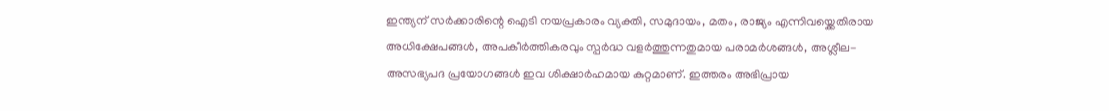ഇന്ത്യന് സർക്കാരിന്റെ ഐടി നയപ്രകാരം വ്യക്തി, സമുദായം, മതം, രാജ്യം എന്നിവയ്ക്കെതിരായ അധിക്ഷേപങ്ങൾ, അപകീർത്തികരവും സ്പർദ്ധ വളർത്തുന്നതുമായ പരാമർശങ്ങൾ, അശ്ലീല-അസഭ്യപദ പ്രയോഗങ്ങൾ ഇവ ശിക്ഷാർഹമായ കുറ്റമാണ്. ഇത്തരം അഭിപ്രായ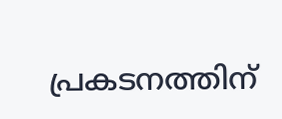പ്രകടനത്തിന്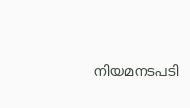നിയമനടപടി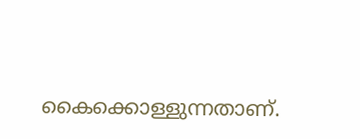കൈക്കൊള്ളുന്നതാണ്.